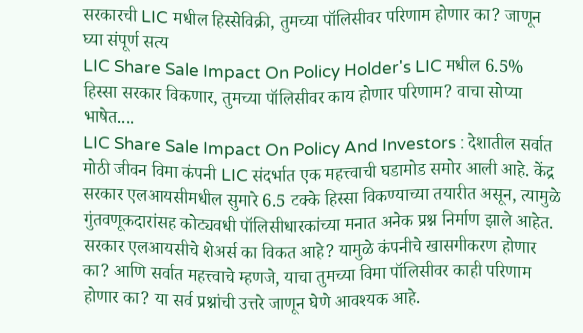सरकारची LIC मधील हिस्सेविक्री, तुमच्या पॉलिसीवर परिणाम होणार का? जाणून घ्या संपूर्ण सत्य
LIC Share Sale Impact On Policy Holder's LIC मधील 6.5% हिस्सा सरकार विकणार, तुमच्या पॉलिसीवर काय होणार परिणाम? वाचा सोप्या भाषेत....
LIC Share Sale Impact On Policy And Investors : देशातील सर्वात मोठी जीवन विमा कंपनी LIC संदर्भात एक महत्त्वाची घडामोड समोर आली आहे. केंद्र सरकार एलआयसीमधील सुमारे 6.5 टक्के हिस्सा विकण्याच्या तयारीत असून, त्यामुळे गुंतवणूकदारांसह कोट्यवधी पॉलिसीधारकांच्या मनात अनेक प्रश्न निर्माण झाले आहेत. सरकार एलआयसीचे शेअर्स का विकत आहे? यामुळे कंपनीचे खासगीकरण होणार का? आणि सर्वात महत्त्वाचे म्हणजे, याचा तुमच्या विमा पॉलिसीवर काही परिणाम होणार का? या सर्व प्रश्नांची उत्तरे जाणून घेणे आवश्यक आहे.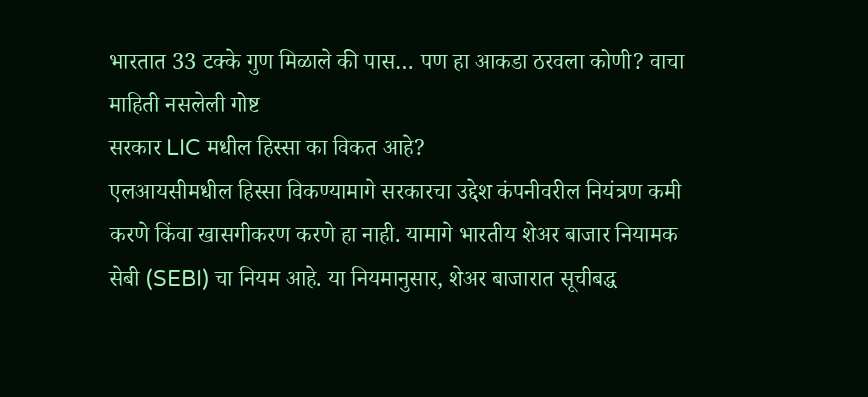भारतात 33 टक्के गुण मिळाले की पास… पण हा आकडा ठरवला कोणी? वाचा माहिती नसलेली गोष्ट
सरकार LIC मधील हिस्सा का विकत आहे?
एलआयसीमधील हिस्सा विकण्यामागे सरकारचा उद्देश कंपनीवरील नियंत्रण कमी करणे किंवा खासगीकरण करणे हा नाही. यामागे भारतीय शेअर बाजार नियामक सेबी (SEBI) चा नियम आहे. या नियमानुसार, शेअर बाजारात सूचीबद्ध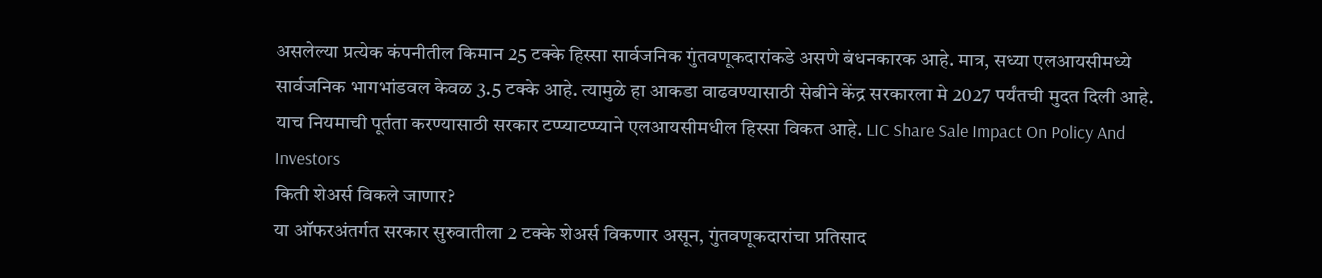असलेल्या प्रत्येक कंपनीतील किमान 25 टक्के हिस्सा सार्वजनिक गुंतवणूकदारांकडे असणे बंधनकारक आहे. मात्र, सध्या एलआयसीमध्ये सार्वजनिक भागभांडवल केवळ 3.5 टक्के आहे. त्यामुळे हा आकडा वाढवण्यासाठी सेबीने केंद्र सरकारला मे 2027 पर्यंतची मुदत दिली आहे. याच नियमाची पूर्तता करण्यासाठी सरकार टप्प्याटप्प्याने एलआयसीमधील हिस्सा विकत आहे. LIC Share Sale Impact On Policy And Investors
किती शेअर्स विकले जाणार?
या ऑफरअंतर्गत सरकार सुरुवातीला 2 टक्के शेअर्स विकणार असून, गुंतवणूकदारांचा प्रतिसाद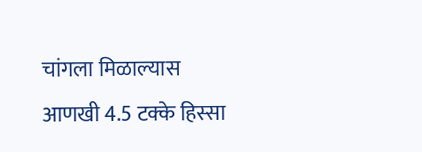चांगला मिळाल्यास आणखी 4.5 टक्के हिस्सा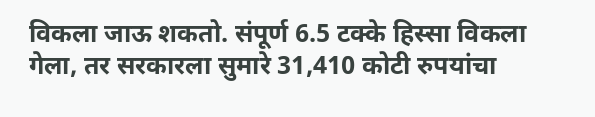विकला जाऊ शकतो. संपूर्ण 6.5 टक्के हिस्सा विकला गेला, तर सरकारला सुमारे 31,410 कोटी रुपयांचा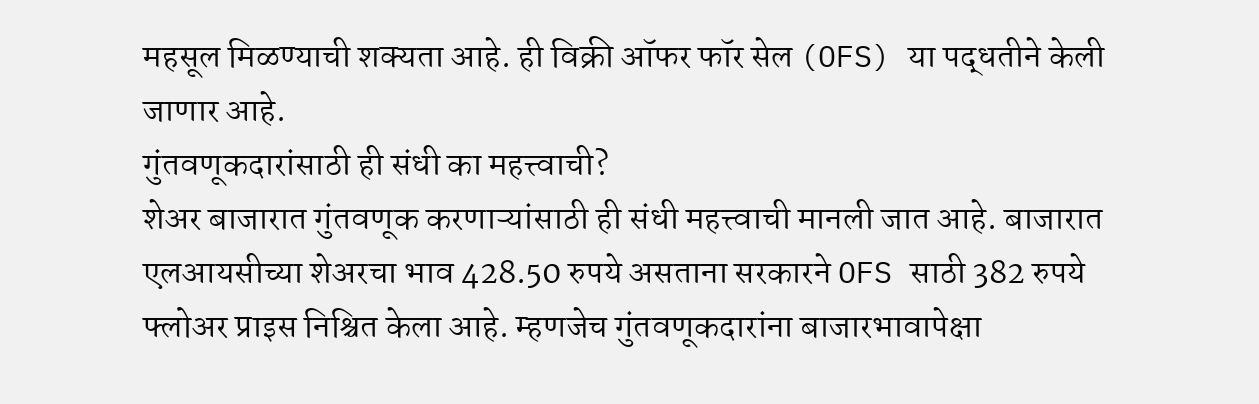महसूल मिळण्याची शक्यता आहे. ही विक्री ऑफर फॉर सेल (OFS) या पद्धतीने केली जाणार आहे.
गुंतवणूकदारांसाठी ही संधी का महत्त्वाची?
शेअर बाजारात गुंतवणूक करणाऱ्यांसाठी ही संधी महत्त्वाची मानली जात आहे. बाजारात एलआयसीच्या शेअरचा भाव 428.50 रुपये असताना सरकारने OFS साठी 382 रुपये फ्लोअर प्राइस निश्चित केला आहे. म्हणजेच गुंतवणूकदारांना बाजारभावापेक्षा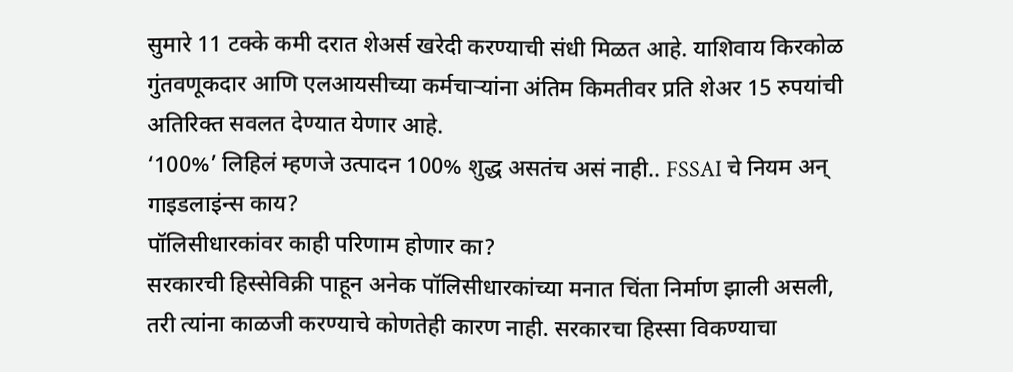सुमारे 11 टक्के कमी दरात शेअर्स खरेदी करण्याची संधी मिळत आहे. याशिवाय किरकोळ गुंतवणूकदार आणि एलआयसीच्या कर्मचाऱ्यांना अंतिम किमतीवर प्रति शेअर 15 रुपयांची अतिरिक्त सवलत देण्यात येणार आहे.
‘100%’ लिहिलं म्हणजे उत्पादन 100% शुद्ध असतंच असं नाही.. FSSAI चे नियम अन् गाइडलाइंन्स काय?
पॉलिसीधारकांवर काही परिणाम होणार का?
सरकारची हिस्सेविक्री पाहून अनेक पॉलिसीधारकांच्या मनात चिंता निर्माण झाली असली, तरी त्यांना काळजी करण्याचे कोणतेही कारण नाही. सरकारचा हिस्सा विकण्याचा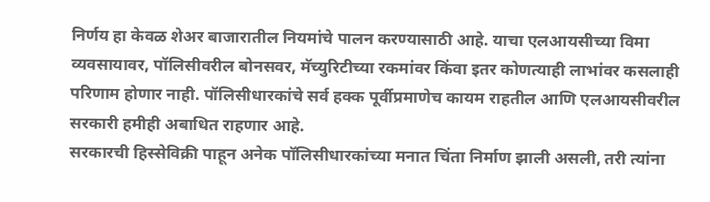निर्णय हा केवळ शेअर बाजारातील नियमांचे पालन करण्यासाठी आहे. याचा एलआयसीच्या विमा व्यवसायावर, पॉलिसीवरील बोनसवर, मॅच्युरिटीच्या रकमांवर किंवा इतर कोणत्याही लाभांवर कसलाही परिणाम होणार नाही. पॉलिसीधारकांचे सर्व हक्क पूर्वीप्रमाणेच कायम राहतील आणि एलआयसीवरील सरकारी हमीही अबाधित राहणार आहे.
सरकारची हिस्सेविक्री पाहून अनेक पॉलिसीधारकांच्या मनात चिंता निर्माण झाली असली, तरी त्यांना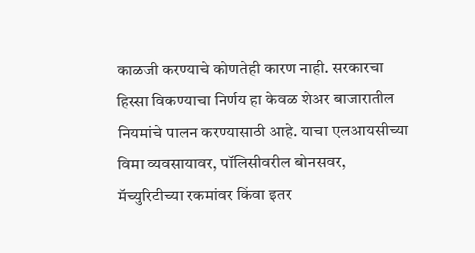काळजी करण्याचे कोणतेही कारण नाही. सरकारचा हिस्सा विकण्याचा निर्णय हा केवळ शेअर बाजारातील नियमांचे पालन करण्यासाठी आहे. याचा एलआयसीच्या विमा व्यवसायावर, पॉलिसीवरील बोनसवर, मॅच्युरिटीच्या रकमांवर किंवा इतर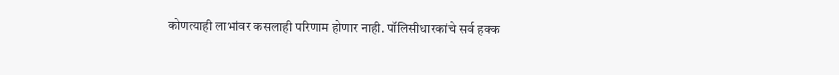कोणत्याही लाभांवर कसलाही परिणाम होणार नाही. पॉलिसीधारकांचे सर्व हक्क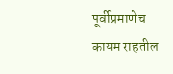पूर्वीप्रमाणेच कायम राहतील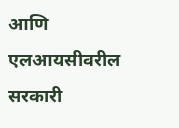आणि एलआयसीवरील सरकारी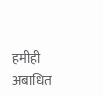हमीही अबाधित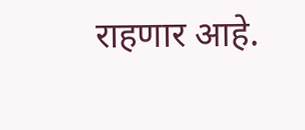राहणार आहे.